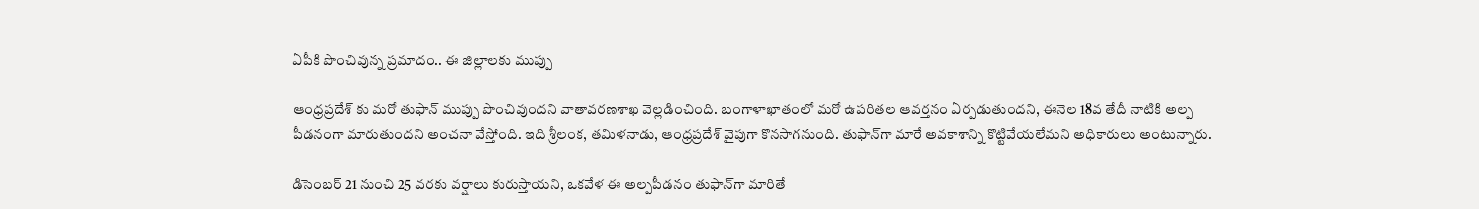ఏపీకి పొంచివున్న ప్రమాదం.. ఈ జిల్లాలకు ముప్పు

ఆంధ్రప్రదేశ్ కు మరో తుఫాన్ ముప్పు పొంచివుందని వాతావరణశాఖ వెల్లడించింది. బంగాళాఖాతంలో మరో ఉపరితల ఆవర్తనం ఏర్పడుతుందని, ఈనెల 18వ తేదీ నాటికి అల్ప పీడనంగా మారుతుందని అంచనా వేస్తోంది. ఇది శ్రీలంక, తమిళనాడు, ఆంధ్రప్రదేశ్ వైపుగా కొనసాగనుంది. తుఫాన్‌గా మారే అవకాశాన్ని కొట్టివేయలేమని అధికారులు అంటున్నారు.

డిసెంబర్ 21 నుంచి 25 వరకు వర్షాలు కురుస్తాయని, ఒకవేళ ఈ అల్పపీడనం తుఫాన్‌గా మారితే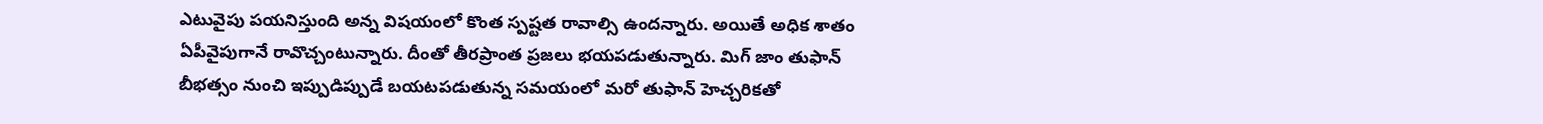ఎటువైపు పయనిస్తుంది అన్న విషయంలో కొంత స్పష్టత రావాల్సి ఉందన్నారు. అయితే అధిక శాతం ఏపీవైపుగానే రావొచ్చంటున్నారు. దీంతో తీరప్రాంత ప్రజలు భయపడుతున్నారు. మిగ్ జాం తుఫాన్ బీభత్సం నుంచి ఇప్పుడిప్పుడే బయటపడుతున్న సమయంలో‌ మరో తుఫాన్‌ హెచ్చరికతో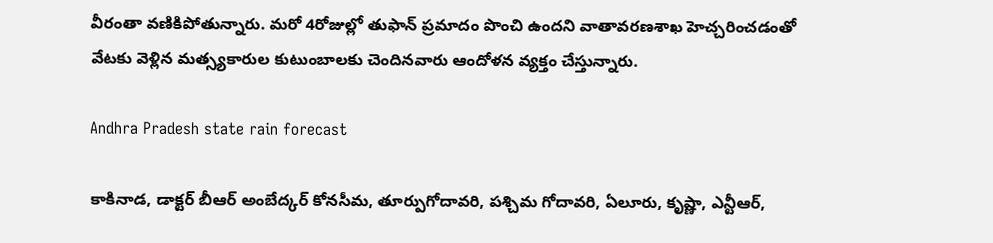వీరంతా వణికిపోతున్నారు. మరో 4రోజుల్లో తుఫాన్‌ ప్రమాదం పొంచి ఉందని వాతావరణశాఖ హెచ్చరించడంతో వేటకు వెళ్లిన మత్స్యకారుల కుటుంబాలకు చెందినవారు ఆందోళన వ్యక్తం చేస్తున్నారు.

Andhra Pradesh state rain forecast

కాకినాడ, డాక్టర్ బీఆర్ అంబేద్కర్ కోనసీమ, తూర్పుగోదావరి, పశ్చిమ గోదావరి, ఏలూరు, కృష్ణా, ఎన్టీఆర్,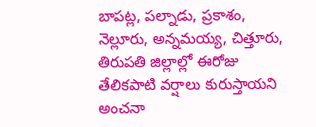బాపట్ల, పల్నాడు, ప్రకాశం, నెల్లూరు, అన్నమయ్య, చిత్తూరు, తిరుపతి జిల్లాల్లో ఈరోజు తేలికపాటి వర్షాలు కురుస్తాయని అంచనా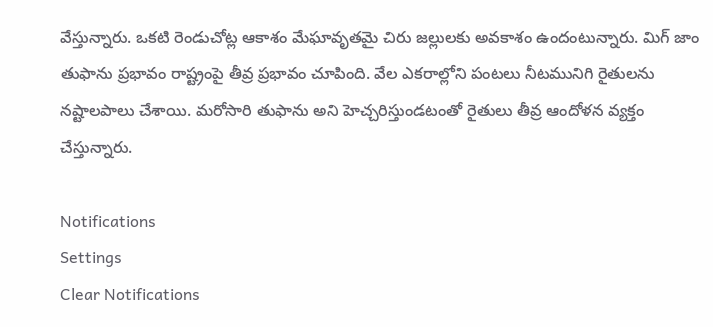వేస్తున్నారు. ఒకటి రెండుచోట్ల ఆకాశం మేఘావృతమై చిరు జల్లులకు అవకాశం ఉందంటున్నారు. మిగ్ జాం తుఫాను ప్రభావం రాష్ట్రంపై తీవ్ర ప్రభావం చూపింది. వేల ఎకరాల్లోని పంటలు నీటమునిగి రైతులను నష్టాలపాలు చేశాయి. మరోసారి తుఫాను అని హెచ్చరిస్తుండటంతో రైతులు తీవ్ర ఆందోళన వ్యక్తం చేస్తున్నారు.

Notifications
Settings
Clear Notifications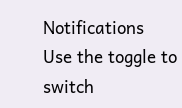Notifications
Use the toggle to switch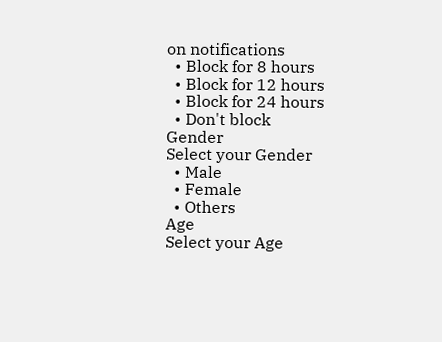on notifications
  • Block for 8 hours
  • Block for 12 hours
  • Block for 24 hours
  • Don't block
Gender
Select your Gender
  • Male
  • Female
  • Others
Age
Select your Age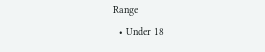Range
  • Under 18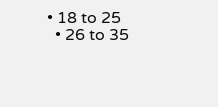• 18 to 25
  • 26 to 35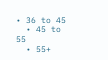• 36 to 45
  • 45 to 55
  • 55+